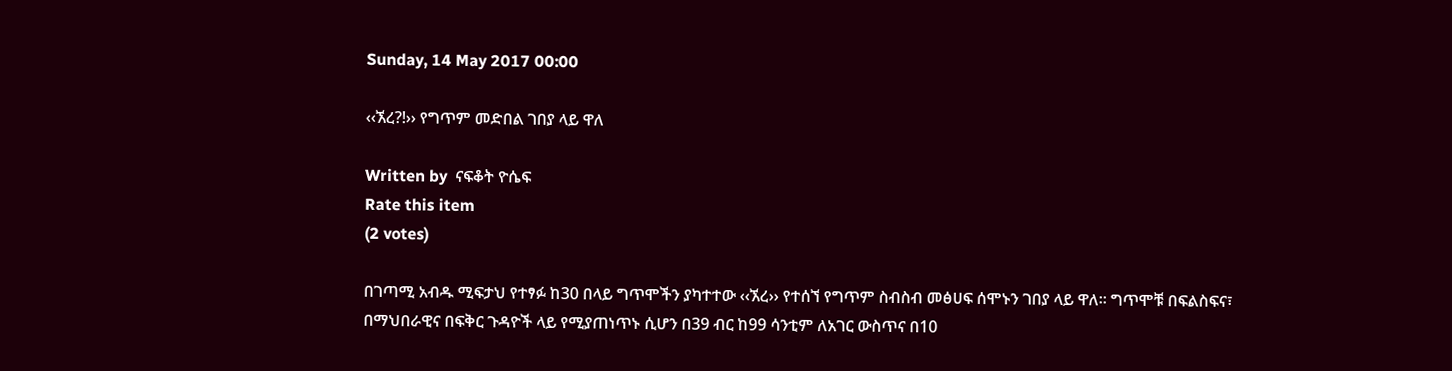Sunday, 14 May 2017 00:00

‹‹ኧረ?!›› የግጥም መድበል ገበያ ላይ ዋለ

Written by  ናፍቆት ዮሴፍ
Rate this item
(2 votes)

በገጣሚ አብዱ ሚፍታህ የተፃፉ ከ30 በላይ ግጥሞችን ያካተተው ‹‹ኧረ›› የተሰኘ የግጥም ስብስብ መፅሀፍ ሰሞኑን ገበያ ላይ ዋለ፡፡ ግጥሞቹ በፍልስፍና፣ በማህበራዊና በፍቅር ጉዳዮች ላይ የሚያጠነጥኑ ሲሆን በ39 ብር ከ99 ሳንቲም ለአገር ውስጥና በ10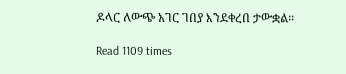ዶላር ለውጭ አገር ገበያ እንደቀረበ ታውቋል፡፡

Read 1109 times